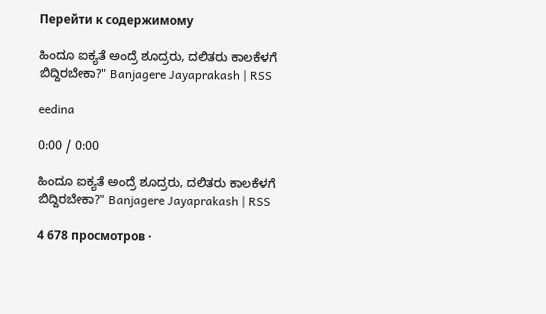Перейти к содержимому

ಹಿಂದೂ ಐಕ್ಯತೆ ಅಂದ್ರೆ ಶೂದ್ರರು, ದಲಿತರು ಕಾಲಕೆಳಗೆ ಬಿದ್ದಿರಬೇಕಾ?" Banjagere Jayaprakash | RSS

eedina

0:00 / 0:00

ಹಿಂದೂ ಐಕ್ಯತೆ ಅಂದ್ರೆ ಶೂದ್ರರು, ದಲಿತರು ಕಾಲಕೆಳಗೆ ಬಿದ್ದಿರಬೇಕಾ?" Banjagere Jayaprakash | RSS

4 678 просмотров ·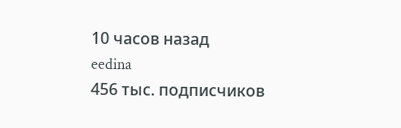10 часов назад
eedina
456 тыс. подписчиков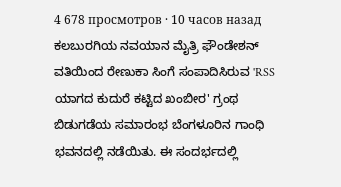4 678 просмотров · 10 часов назад
ಕಲಬುರಗಿಯ ನವಯಾನ ಮೈತ್ರಿ ಫೌಂಡೇಶನ್‌ ವತಿಯಿಂದ ರೇಣುಕಾ ಸಿಂಗೆ ಸಂಪಾದಿಸಿರುವ 'RSS ಯಾಗದ ಕುದುರೆ ಕಟ್ಟಿದ ಖಂಬೀರ' ಗ್ರಂಥ ಬಿಡುಗಡೆಯ ಸಮಾರಂಭ ಬೆಂಗಳೂರಿನ ಗಾಂಧಿ ಭವನದಲ್ಲಿ ನಡೆಯಿತು. ಈ ಸಂದರ್ಭದಲ್ಲಿ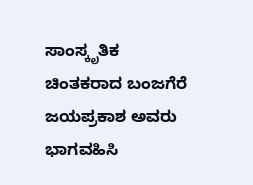ಸಾಂಸ್ಕೃತಿಕ ಚಿಂತಕರಾದ ಬಂಜಗೆರೆ ಜಯಪ್ರಕಾಶ ಅವರು ಭಾಗವಹಿಸಿ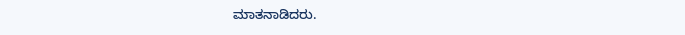ಮಾತನಾಡಿದರು.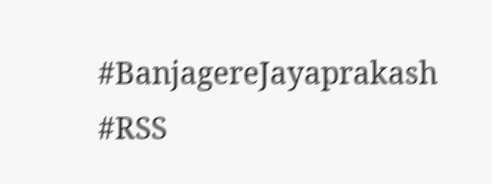#BanjagereJayaprakash #RSS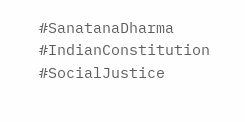#SanatanaDharma #IndianConstitution #SocialJustice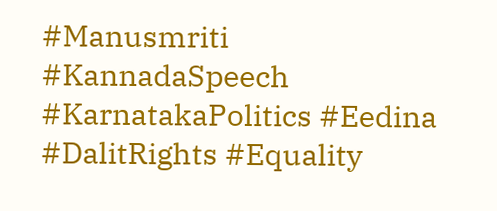#Manusmriti #KannadaSpeech #KarnatakaPolitics #Eedina #DalitRights #Equality